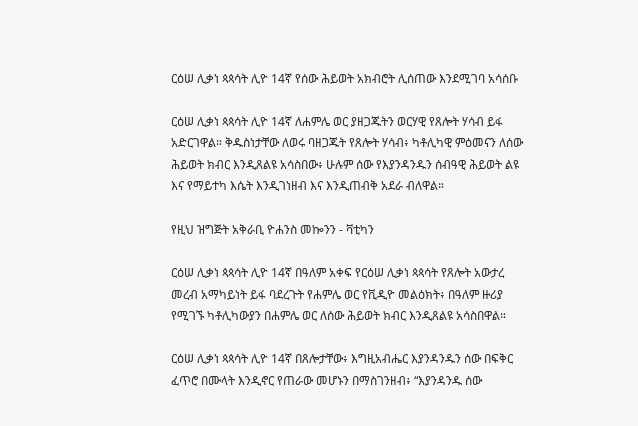ርዕሠ ሊቃነ ጳጳሳት ሊዮ 14ኛ የሰው ሕይወት አክብሮት ሊሰጠው እንደሚገባ አሳሰቡ

ርዕሠ ሊቃነ ጳጳሳት ሊዮ 14ኛ ለሐምሌ ወር ያዘጋጁትን ወርሃዊ የጸሎት ሃሳብ ይፋ አድርገዋል። ቅዱስነታቸው ለወሩ ባዘጋጁት የጸሎት ሃሳብ፥ ካቶሊካዊ ምዕመናን ለሰው ሕይወት ክብር እንዲጸልዩ አሳስበው፥ ሁሉም ሰው የእያንዳንዱን ሰብዓዊ ሕይወት ልዩ እና የማይተካ እሴት እንዲገነዘብ እና እንዲጠብቅ አደራ ብለዋል።

የዚህ ዝግጅት አቅራቢ ዮሐንስ መኰንን - ቫቲካን

ርዕሠ ሊቃነ ጳጳሳት ሊዮ 14ኛ በዓለም አቀፍ የርዕሠ ሊቃነ ጳጳሳት የጸሎት አውታረ መረብ አማካይነት ይፋ ባደረጉት የሐምሌ ወር የቪዲዮ መልዕክት፥ በዓለም ዙሪያ የሚገኙ ካቶሊካውያን በሐምሌ ወር ለሰው ሕይወት ክብር እንዲጸልዩ አሳስበዋል።

ርዕሠ ሊቃነ ጳጳሳት ሊዮ 14ኛ በጸሎታቸው፥ እግዚአብሔር እያንዳንዱን ሰው በፍቅር ፈጥሮ በሙላት እንዲኖር የጠራው መሆኑን በማስገንዘብ፥ “እያንዳንዱ ሰው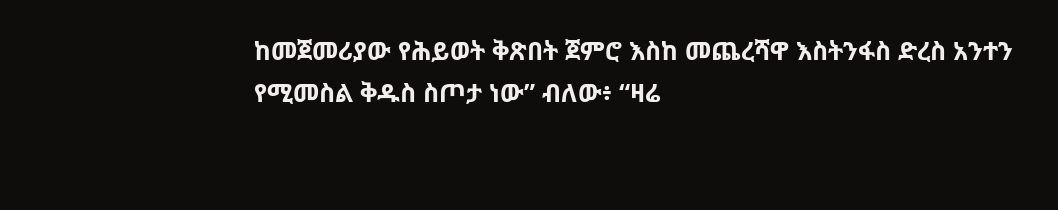ከመጀመሪያው የሕይወት ቅጽበት ጀምሮ እስከ መጨረሻዋ እስትንፋስ ድረስ አንተን የሚመስል ቅዱስ ስጦታ ነው” ብለው፥ “ዛሬ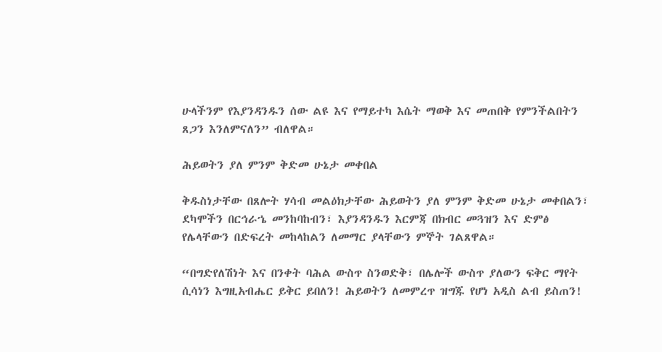ሁላችንም የእያንዳንዱን ሰው ልዩ እና የማይተካ እሴት ማወቅ እና መጠበቅ የምንችልበትን ጸጋን እንለምናለን” ብለዋል።

ሕይወትን ያለ ምንም ቅድመ ሁኔታ መቀበል

ቅዱስነታቸው በጸሎት ሃሳብ መልዕክታቸው ሕይወትን ያለ ምንም ቅድመ ሁኔታ መቀበልን፣ ደካሞችን በርኅራኄ መንከባከብን፣ እያንዳንዱን እርምጃ በክብር መጓዝን እና ድምፅ የሌላቸውን በድፍረት መከላከልን ለመማር ያላቸውን ምኞት ገልጸዋል።

“በግድየለሽነት እና በንቀት ባሕል ውስጥ ስንወድቅ፣ በሌሎች ውስጥ ያለውን ፍቅር ማየት ሲሳነን እግዚአብሔር ይቅር ይበለን! ሕይወትን ለመምረጥ ዝግጁ የሆነ አዲስ ልብ ይስጠን!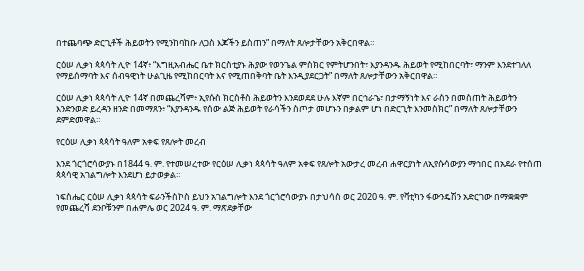በተጨባጭ ድርጊቶች ሕይወትን የሚንከባከቡ ለጋስ እጆችን ይስጠን” በማለት ጸሎታቸውን አቅርበዋል።

ርዕሠ ሊቃነ ጳጳሳት ሊዮ 14ኛ፥ “እግዚአብሔር ቤተ ክርስቲያኑ ሕያው የወንጌል ምስክር የምትሆንበት፣ እያንዳንዱ ሕይወት የሚከበርባት፣ ማንም እንደተገለለ የማይሰማባት እና ሰብዓዊነት ሁልጊዜ የሚከበርባት እና የሚጠበቅባት ቤት እንዲያደርጋት” በማለት ጸሎታቸውን አቅርበዋል።

ርዕሠ ሊቃነ ጳጳሳት ሊዮ 14ኛ በመጨረሻም፥ ኢየሱስ ክርስቶስ ሕይወትን እንደወደደ ሁሉ እኛም በርኅራኄ፣ በታማኝነት እና ራስን በመስጠት ሕይወትን እንድንወድ ይረዳን ዘንድ በመማጸን፥ “እያንዳንዱ የሰው ልጅ ሕይወት የራሳችን ስጦታ መሆኑን በቃልም ሆነ በድርጊት እንመስክር” በማለት ጸሎታቸውን ደምድመዋል።

የርዕሠ ሊቃነ ጳጳሳት ዓለም አቀፍ የጸሎት መረብ

እንደ ጎርጎሮሳውያኑ በ1844 ዓ. ም. የተመሠረተው የርዕሠ ሊቃነ ጳጳሳት ዓለም አቀፍ የጸሎት አውታረ መረብ ሐዋርያነት ለኢየሱሳውያን ማኅበር በአደራ የተሰጠ ጳጳሳዊ አገልግሎት እንደሆነ ይታወቃል።

ነፍስሔር ርዕሠ ሊቃነ ጳጳሳት ፍራንችስኮስ ይህን አገልግሎት እንደ ጎርጎሮሳውያኑ በታህሳስ ወር 2020 ዓ. ም. የቫቲካን ፋውንዴሽን አድርገው በማቋቋም የመጨረሻ ደንቦቹንም በሐምሌ ወር 2024 ዓ. ም. ማጽደቃቸው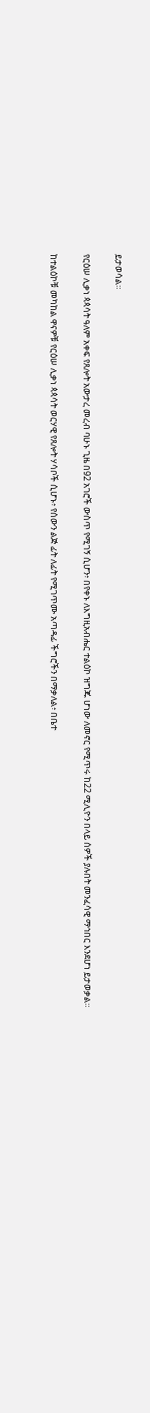ይታወሳል።

የርዕሠ ሊቃነ ጳጳሳት ዓለም አቀፍ የጸሎት አውታረ መረብ ባሁኑ ጊዜ በ92 አገሮች ውስጥ የሚገኝ ሲሆን፥ በየቀኑ ለእግዚአብሔር ተልዕኮ ዝግጁ ሆነው ለመኖር የሚጥሩ ከ22 ሚሊዮን በላይ ሰዎች ያሉበት መንፈሳዊ ማኅበር እንደሆነ ይታወቃል።

ከተልዕኮቹ መካከል ዋናዎቹ የርዕሠ ሊቃነ ጳጳሳት ወርሃዊ የጸሎት ሃሳቦች ሲሆኑ፥ የሰውን ልጅ ፊት ለፊት የሚገጥሙ አጣዳፊ ችግሮችን በማቃለል፥ በቤተ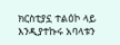ክርስቲያኗ ተልዕኮ ላይ እንዲያተኩሩ አባላቱን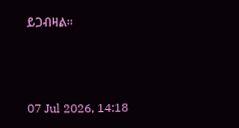ይጋብዛል።



07 Jul 2026, 14:18